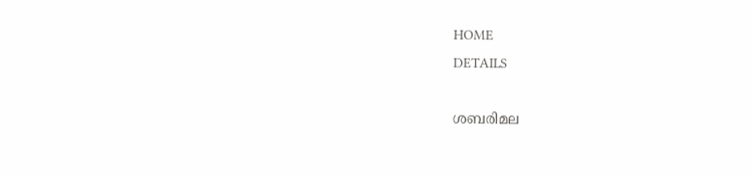HOME
DETAILS

ശബരിമല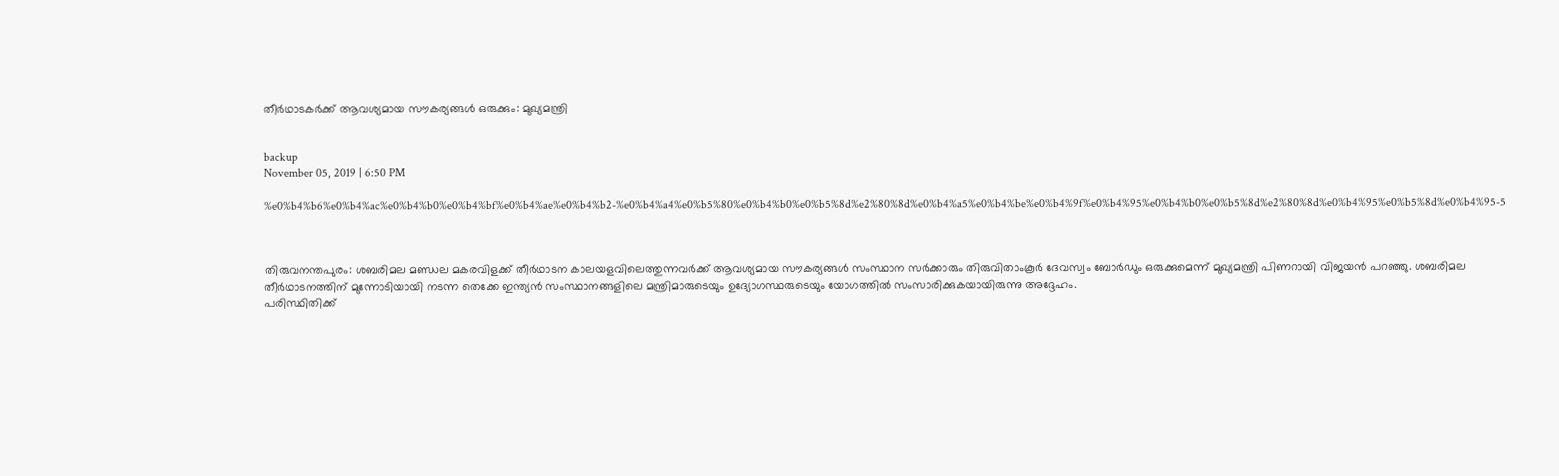തീര്‍ഥാടകര്‍ക്ക് ആവശ്യമായ സൗകര്യങ്ങള്‍ ഒരുക്കും: മുഖ്യമന്ത്രി


backup
November 05, 2019 | 6:50 PM

%e0%b4%b6%e0%b4%ac%e0%b4%b0%e0%b4%bf%e0%b4%ae%e0%b4%b2-%e0%b4%a4%e0%b5%80%e0%b4%b0%e0%b5%8d%e2%80%8d%e0%b4%a5%e0%b4%be%e0%b4%9f%e0%b4%95%e0%b4%b0%e0%b5%8d%e2%80%8d%e0%b4%95%e0%b5%8d%e0%b4%95-5



തിരുവനന്തപുരം: ശബരിമല മണ്ഡല മകരവിളക്ക് തീര്‍ഥാടന കാലയളവിലെത്തുന്നവര്‍ക്ക് ആവശ്യമായ സൗകര്യങ്ങള്‍ സംസ്ഥാന സര്‍ക്കാരും തിരുവിതാംകൂര്‍ ദേവസ്വം ബോര്‍ഡും ഒരുക്കുമെന്ന് മുഖ്യമന്ത്രി പിണറായി വിജയന്‍ പറഞ്ഞു. ശബരിമല തീര്‍ഥാടനത്തിന് മുന്നോടിയായി നടന്ന തെക്കേ ഇന്ത്യന്‍ സംസ്ഥാനങ്ങളിലെ മന്ത്രിമാരുടെയും ഉദ്യോഗസ്ഥരുടെയും യോഗത്തില്‍ സംസാരിക്കുകയായിരുന്നു അദ്ദേഹം.
പരിസ്ഥിതിക്ക്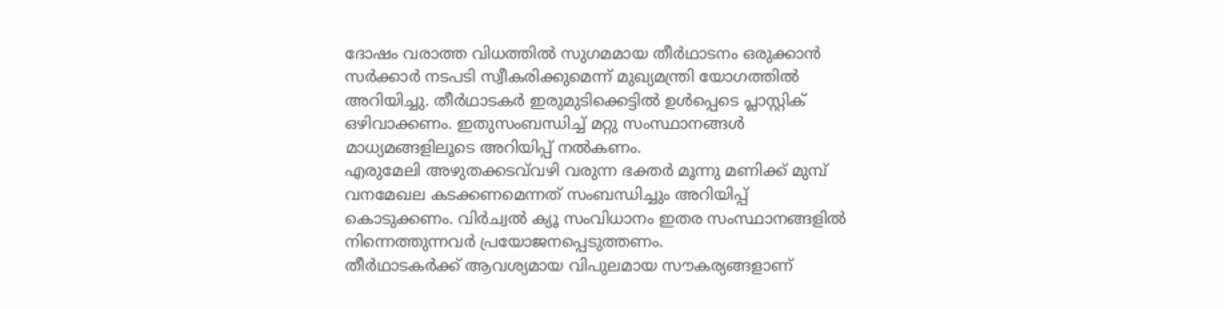ദോഷം വരാത്ത വിധത്തില്‍ സുഗമമായ തീര്‍ഥാടനം ഒരുക്കാന്‍ സര്‍ക്കാര്‍ നടപടി സ്വീകരിക്കുമെന്ന് മുഖ്യമന്ത്രി യോഗത്തില്‍ അറിയിച്ചു. തീര്‍ഥാടകര്‍ ഇരുമുടിക്കെട്ടില്‍ ഉള്‍പ്പെടെ പ്ലാസ്റ്റിക് ഒഴിവാക്കണം. ഇതുസംബന്ധിച്ച് മറ്റു സംസ്ഥാനങ്ങള്‍ മാധ്യമങ്ങളിലൂടെ അറിയിപ്പ് നല്‍കണം.
എരുമേലി അഴുതക്കടവ്‌വഴി വരുന്ന ഭക്തര്‍ മൂന്നു മണിക്ക് മുമ്പ് വനമേഖല കടക്കണമെന്നത് സംബന്ധിച്ചും അറിയിപ്പ് കൊടുക്കണം. വിര്‍ച്വല്‍ ക്യൂ സംവിധാനം ഇതര സംസ്ഥാനങ്ങളില്‍ നിന്നെത്തുന്നവര്‍ പ്രയോജനപ്പെടുത്തണം.
തീര്‍ഥാടകര്‍ക്ക് ആവശ്യമായ വിപുലമായ സൗകര്യങ്ങളാണ്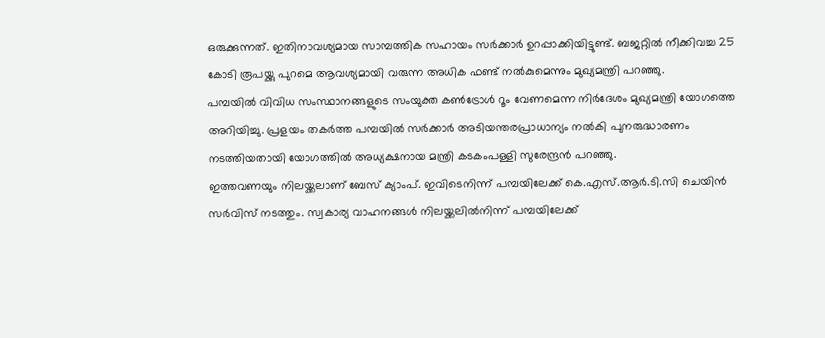ഒരുക്കുന്നത്. ഇതിനാവശ്യമായ സാമ്പത്തിക സഹായം സര്‍ക്കാര്‍ ഉറപ്പാക്കിയിട്ടുണ്ട്. ബജറ്റില്‍ നീക്കിവച്ച 25 കോടി രൂപയ്ക്കു പുറമെ ആവശ്യമായി വരുന്ന അധിക ഫണ്ട് നല്‍കുമെന്നും മുഖ്യമന്ത്രി പറഞ്ഞു.
പമ്പയില്‍ വിവിധ സംസ്ഥാനങ്ങളുടെ സംയുക്ത കണ്‍ട്രോള്‍ റൂം വേണമെന്ന നിര്‍ദേശം മുഖ്യമന്ത്രി യോഗത്തെ അറിയിച്ചു. പ്രളയം തകര്‍ത്ത പമ്പയില്‍ സര്‍ക്കാര്‍ അടിയന്തരപ്രാധാന്യം നല്‍കി പുനരുദ്ധാരണം നടത്തിയതായി യോഗത്തില്‍ അധ്യക്ഷനായ മന്ത്രി കടകംപള്ളി സുരേന്ദ്രന്‍ പറഞ്ഞു.
ഇത്തവണയും നിലയ്ക്കലാണ് ബേസ് ക്യാംപ്. ഇവിടെനിന്ന് പമ്പയിലേക്ക് കെ.എസ്.ആര്‍.ടി.സി ചെയിന്‍ സര്‍വിസ് നടത്തും. സ്വകാര്യ വാഹനങ്ങള്‍ നിലയ്ക്കലില്‍നിന്ന് പമ്പയിലേക്ക്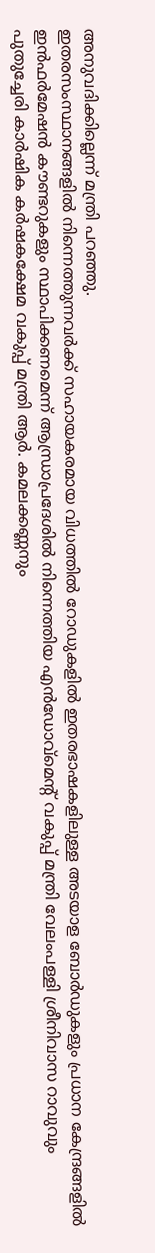അനുവദിക്കില്ലെന്ന് മന്ത്രി പറഞ്ഞു.
ഇതരസംസ്ഥാനങ്ങളില്‍ നിന്നെത്തുന്നവര്‍ക്ക് സഹായകരമായ വിധത്തില്‍ റോഡുകളില്‍ ഇതരഭാഷകളിലുള്ള അടയാള ബോര്‍ഡുകളും പ്രധാന കേന്ദ്രങ്ങളില്‍ ഇന്‍ഫര്‍മേഷന്‍ കൗണ്ടറുകളും സ്ഥാപിക്കണമെന്ന് ആന്ധ്രാപ്രദേശില്‍ നിന്നെത്തിയ എന്‍ഡോവ്‌മെന്റ് വകുപ്പ് മന്ത്രി വേലംപള്ളി ശ്രീനിവാസ റാവുവും പുതുച്ചേരി കാര്‍ഷിക കര്‍ഷകക്ഷേമ വകുപ്പ് മന്ത്രി ആര്‍. കമലക്കണ്ണനും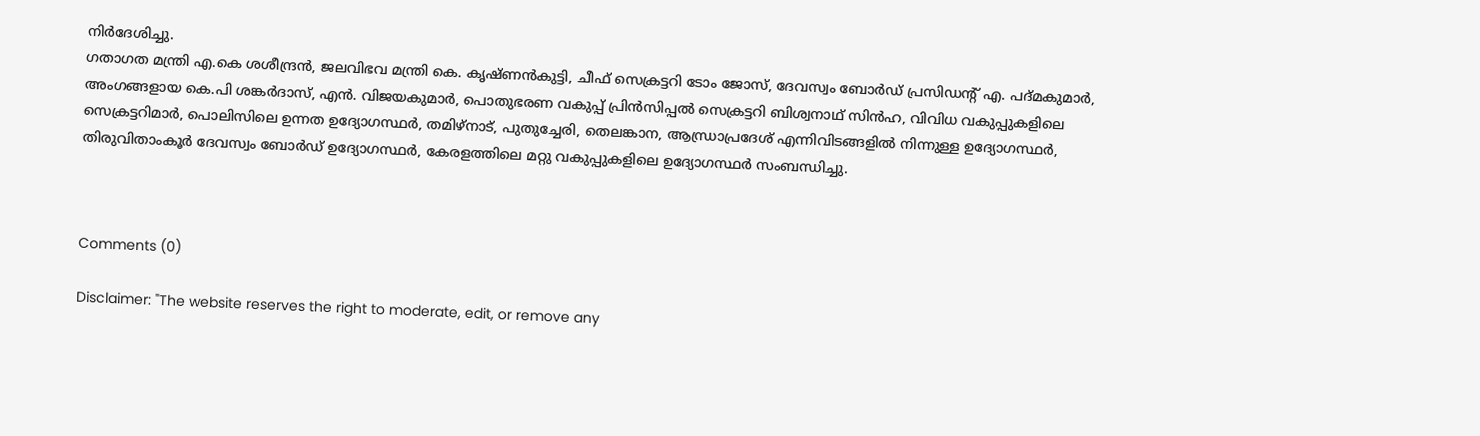നിര്‍ദേശിച്ചു.
ഗതാഗത മന്ത്രി എ.കെ ശശീന്ദ്രന്‍, ജലവിഭവ മന്ത്രി കെ. കൃഷ്ണന്‍കുട്ടി, ചീഫ് സെക്രട്ടറി ടോം ജോസ്, ദേവസ്വം ബോര്‍ഡ് പ്രസിഡന്റ് എ. പദ്മകുമാര്‍, അംഗങ്ങളായ കെ.പി ശങ്കര്‍ദാസ്, എന്‍. വിജയകുമാര്‍, പൊതുഭരണ വകുപ്പ് പ്രിന്‍സിപ്പല്‍ സെക്രട്ടറി ബിശ്വനാഥ് സിന്‍ഹ, വിവിധ വകുപ്പുകളിലെ സെക്രട്ടറിമാര്‍, പൊലിസിലെ ഉന്നത ഉദ്യോഗസ്ഥര്‍, തമിഴ്‌നാട്, പുതുച്ചേരി, തെലങ്കാന, ആന്ധ്രാപ്രദേശ് എന്നിവിടങ്ങളില്‍ നിന്നുള്ള ഉദ്യോഗസ്ഥര്‍, തിരുവിതാംകൂര്‍ ദേവസ്വം ബോര്‍ഡ് ഉദ്യോഗസ്ഥര്‍, കേരളത്തിലെ മറ്റു വകുപ്പുകളിലെ ഉദ്യോഗസ്ഥര്‍ സംബന്ധിച്ചു.



Comments (0)

Disclaimer: "The website reserves the right to moderate, edit, or remove any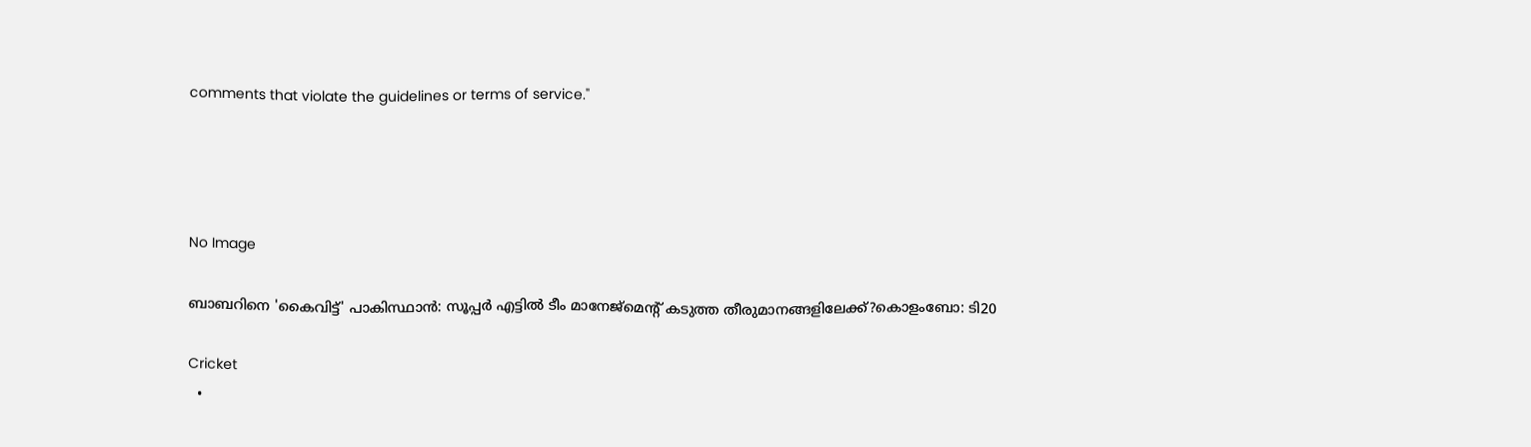comments that violate the guidelines or terms of service."




No Image

ബാബറിനെ 'കൈവിട്ട്' പാകിസ്ഥാൻ: സൂപ്പർ എട്ടിൽ ടീം മാനേജ്‌മെന്റ് കടുത്ത തീരുമാനങ്ങളിലേക്ക്?കൊളംബോ: ടി20

Cricket
  •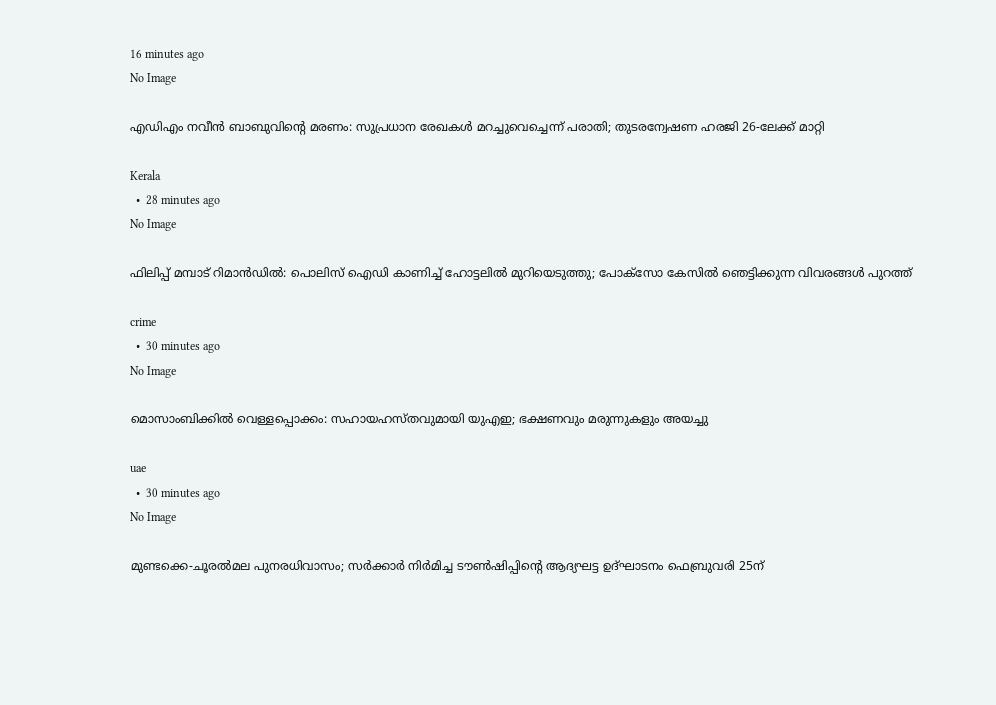16 minutes ago
No Image

എഡിഎം നവീൻ ബാബുവിന്റെ മരണം: സുപ്രധാന രേഖകൾ മറച്ചുവെച്ചെന്ന് പരാതി; തുടരന്വേഷണ ഹരജി 26-ലേക്ക് മാറ്റി

Kerala
  •  28 minutes ago
No Image

ഫിലിപ്പ് മമ്പാട് റിമാൻഡിൽ: പൊലിസ് ഐഡി കാണിച്ച് ഹോട്ടലിൽ മുറിയെടുത്തു; പോക്സോ കേസിൽ ഞെട്ടിക്കുന്ന വിവരങ്ങൾ പുറത്ത്

crime
  •  30 minutes ago
No Image

മൊസാംബിക്കിൽ വെള്ളപ്പൊക്കം: സഹായഹസ്തവുമായി യുഎഇ; ഭക്ഷണവും മരുന്നുകളും അയച്ചു

uae
  •  30 minutes ago
No Image

മുണ്ടക്കെ-ചൂരൽമല പുനരധിവാസം; സർക്കാർ നിർമിച്ച ടൗൺഷിപ്പിന്റെ ആദ്യഘട്ട ഉദ്ഘാടനം ഫെബ്രുവരി 25ന്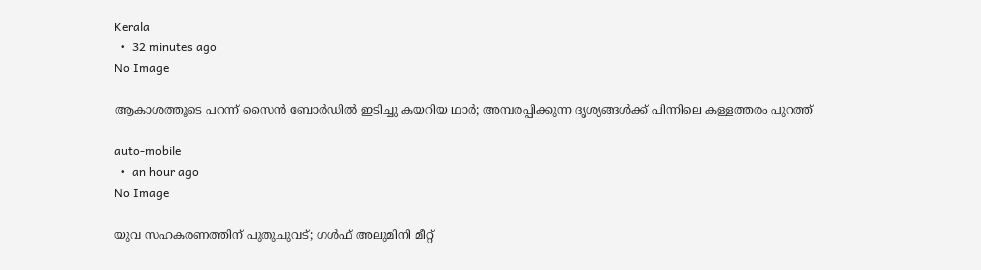Kerala
  •  32 minutes ago
No Image

ആകാശത്തൂടെ പറന്ന് സൈൻ ബോർഡിൽ ഇടിച്ചു കയറിയ ഥാർ; അമ്പരപ്പിക്കുന്ന ദൃശ്യങ്ങൾക്ക് പിന്നിലെ കള്ളത്തരം പുറത്ത്

auto-mobile
  •  an hour ago
No Image

യുവ സഹകരണത്തിന് പുതുചുവട്; ഗള്‍ഫ് അലുമിനി മീറ്റ്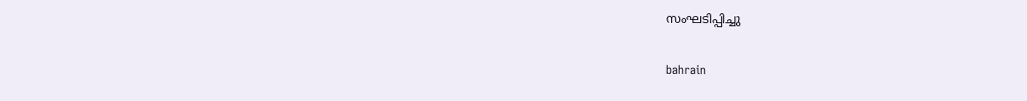സംഘടിപ്പിച്ചു

bahrain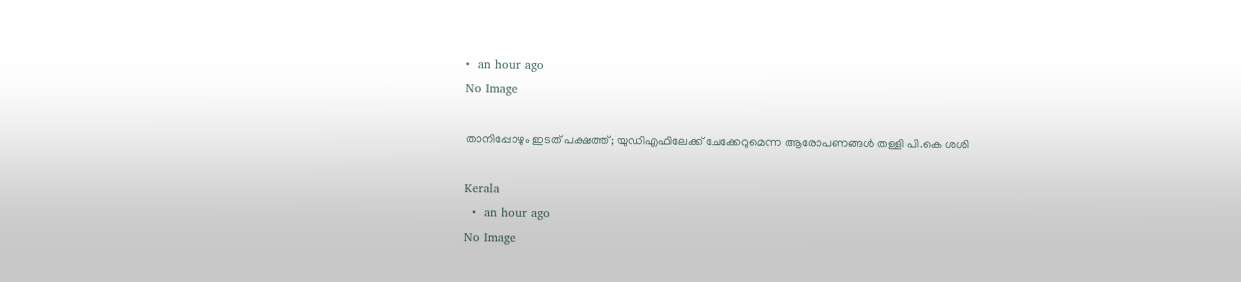•  an hour ago
No Image

താനിപ്പോഴും ഇടത് പക്ഷത്ത്; യുഡിഎഫിലേക്ക് ചേക്കേറുമെന്ന ആരോപണങ്ങൾ തള്ളി പി.കെ ശശി

Kerala
  •  an hour ago
No Image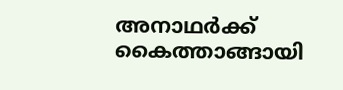അനാഥർക്ക് കൈത്താങ്ങായി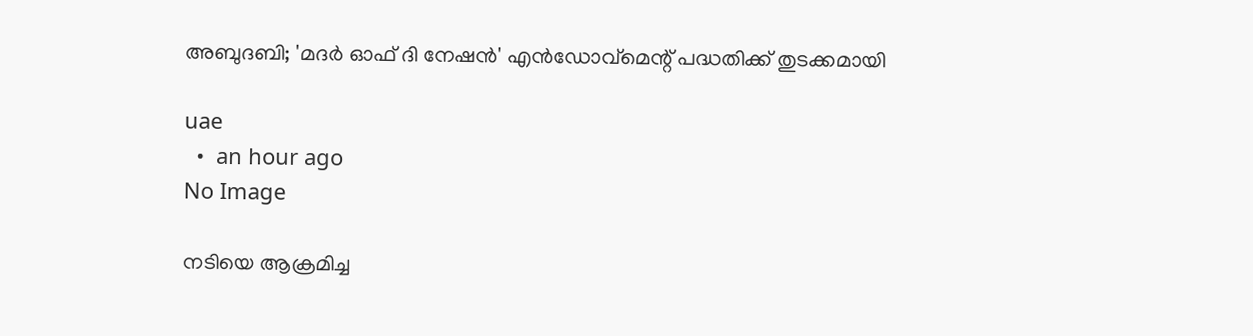അബുദബി; 'മദർ ഓഫ് ദി നേഷൻ' എൻഡോവ്‌മെന്റ് പദ്ധതിക്ക് തുടക്കമായി

uae
  •  an hour ago
No Image

നടിയെ ആക്രമിച്ച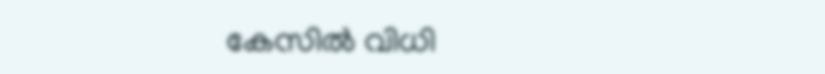കേസിൽ വിധി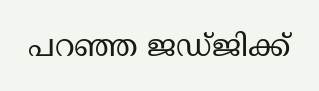പറഞ്ഞ ജഡ്ജിക്ക്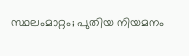സ്ഥലംമാറ്റം; പുതിയ നിയമനം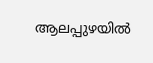ആലപ്പുഴയിൽ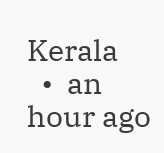Kerala
  •  an hour ago